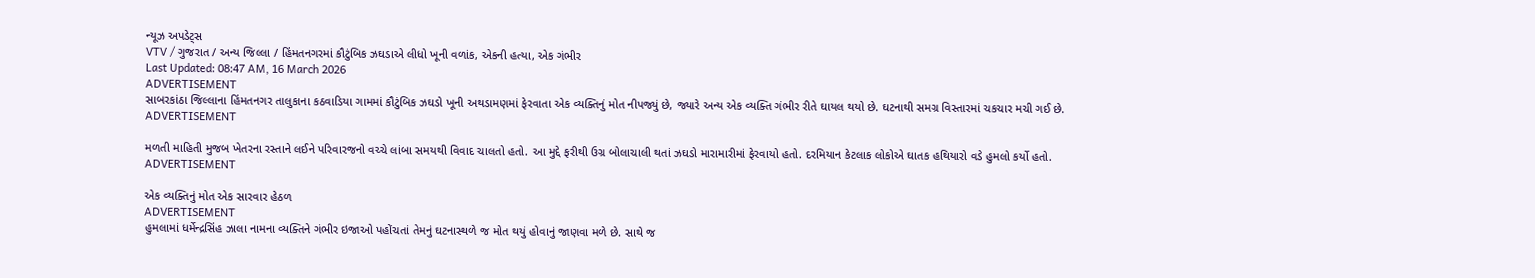ન્યૂઝ અપડેટ્સ
VTV / ગુજરાત / અન્ય જિલ્લા / હિંમતનગરમાં કૌટુંબિક ઝઘડાએ લીધો ખૂની વળાંક, એકની હત્યા, એક ગંભીર
Last Updated: 08:47 AM, 16 March 2026
ADVERTISEMENT
સાબરકાંઠા જિલ્લાના હિંમતનગર તાલુકાના કઠવાડિયા ગામમાં કૌટુંબિક ઝઘડો ખૂની અથડામણમાં ફેરવાતા એક વ્યક્તિનું મોત નીપજ્યું છે, જ્યારે અન્ય એક વ્યક્તિ ગંભીર રીતે ઘાયલ થયો છે. ઘટનાથી સમગ્ર વિસ્તારમાં ચકચાર મચી ગઈ છે.
ADVERTISEMENT

મળતી માહિતી મુજબ ખેતરના રસ્તાને લઈને પરિવારજનો વચ્ચે લાંબા સમયથી વિવાદ ચાલતો હતો. આ મુદ્દે ફરીથી ઉગ્ર બોલાચાલી થતાં ઝઘડો મારામારીમાં ફેરવાયો હતો. દરમિયાન કેટલાક લોકોએ ઘાતક હથિયારો વડે હુમલો કર્યો હતો.
ADVERTISEMENT

એક વ્યક્તિનું મોત એક સારવાર હેઠળ
ADVERTISEMENT
હુમલામાં ધર્મેન્દ્રસિંહ ઝાલા નામના વ્યક્તિને ગંભીર ઇજાઓ પહોંચતાં તેમનું ઘટનાસ્થળે જ મોત થયું હોવાનું જાણવા મળે છે. સાથે જ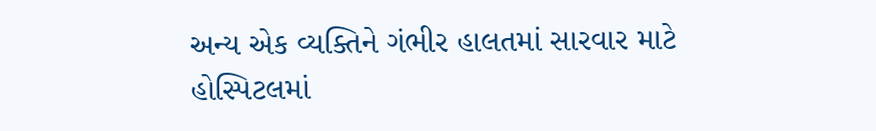અન્ય એક વ્યક્તિને ગંભીર હાલતમાં સારવાર માટે હોસ્પિટલમાં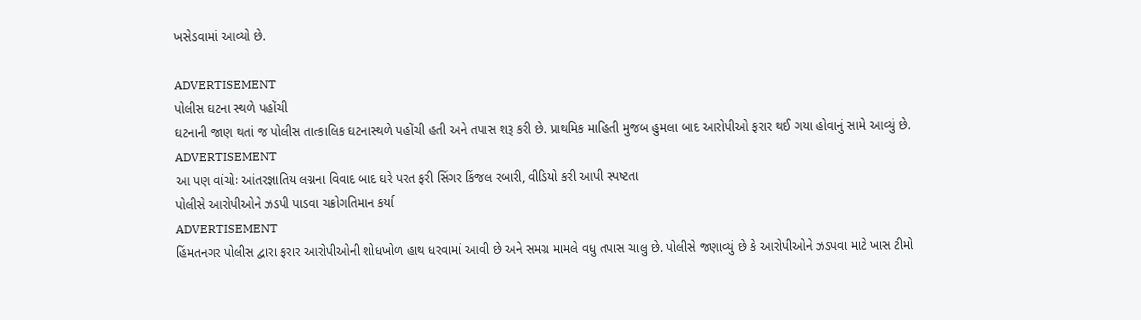ખસેડવામાં આવ્યો છે.

ADVERTISEMENT
પોલીસ ઘટના સ્થળે પહોંચી
ઘટનાની જાણ થતાં જ પોલીસ તાત્કાલિક ઘટનાસ્થળે પહોંચી હતી અને તપાસ શરૂ કરી છે. પ્રાથમિક માહિતી મુજબ હુમલા બાદ આરોપીઓ ફરાર થઈ ગયા હોવાનું સામે આવ્યું છે.
ADVERTISEMENT
આ પણ વાંચોઃ આંતરજ્ઞાતિય લગ્નના વિવાદ બાદ ઘરે પરત ફરી સિંગર કિંજલ રબારી, વીડિયો કરી આપી સ્પષ્ટતા
પોલીસે આરોપીઓને ઝડપી પાડવા ચક્રોગતિમાન કર્યા
ADVERTISEMENT
હિંમતનગર પોલીસ દ્વારા ફરાર આરોપીઓની શોધખોળ હાથ ધરવામાં આવી છે અને સમગ્ર મામલે વધુ તપાસ ચાલુ છે. પોલીસે જણાવ્યું છે કે આરોપીઓને ઝડપવા માટે ખાસ ટીમો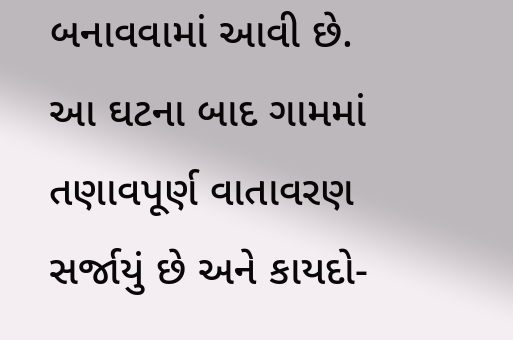બનાવવામાં આવી છે. આ ઘટના બાદ ગામમાં તણાવપૂર્ણ વાતાવરણ સર્જાયું છે અને કાયદો-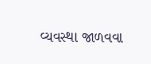વ્યવસ્થા જાળવવા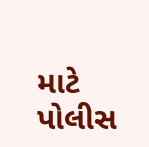માટે પોલીસ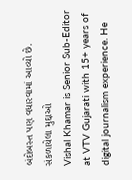બંદોબસ્ત પણ વધારવામાં આવ્યો છે.
સંકળાયેલા મુદ્દાઓ
Vishal Khamar is Senior Sub-Editor at VTV Gujarati with 15+ years of digital journalism experience. He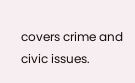covers crime and civic issues.